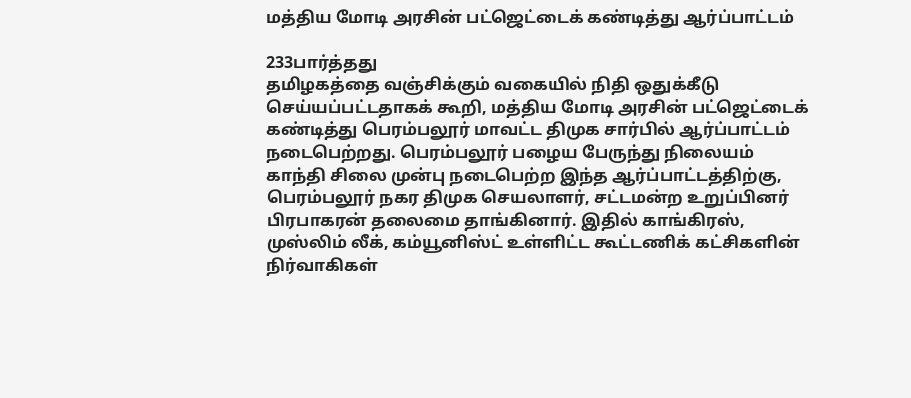மத்திய மோடி அரசின் பட்ஜெட்டைக் கண்டித்து ஆர்ப்பாட்டம்

233பார்த்தது
தமிழகத்தை வஞ்சிக்கும் வகையில் நிதி ஒதுக்கீடு செய்யப்பட்டதாகக் கூறி, மத்திய மோடி அரசின் பட்ஜெட்டைக் கண்டித்து பெரம்பலூர் மாவட்ட திமுக சார்பில் ஆர்ப்பாட்டம் நடைபெற்றது. பெரம்பலூர் பழைய பேருந்து நிலையம் காந்தி சிலை முன்பு நடைபெற்ற இந்த ஆர்ப்பாட்டத்திற்கு, பெரம்பலூர் நகர திமுக செயலாளர், சட்டமன்ற உறுப்பினர் பிரபாகரன் தலைமை தாங்கினார். இதில் காங்கிரஸ், முஸ்லிம் லீக், கம்யூனிஸ்ட் உள்ளிட்ட கூட்டணிக் கட்சிகளின் நிர்வாகிகள்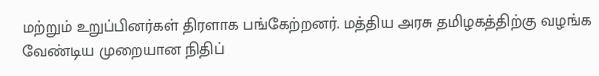மற்றும் உறுப்பினர்கள் திரளாக பங்கேற்றனர். மத்திய அரசு தமிழகத்திற்கு வழங்க வேண்டிய முறையான நிதிப்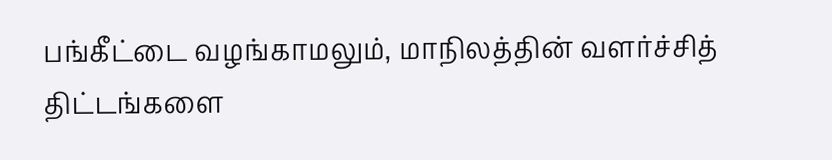பங்கீட்டை வழங்காமலும், மாநிலத்தின் வளர்ச்சித் திட்டங்களை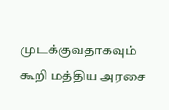முடக்குவதாகவும் கூறி மத்திய அரசை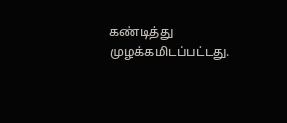கண்டித்து முழக்கமிடப்பட்டது.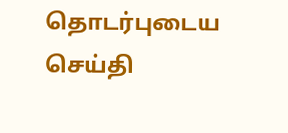தொடர்புடைய செய்தி